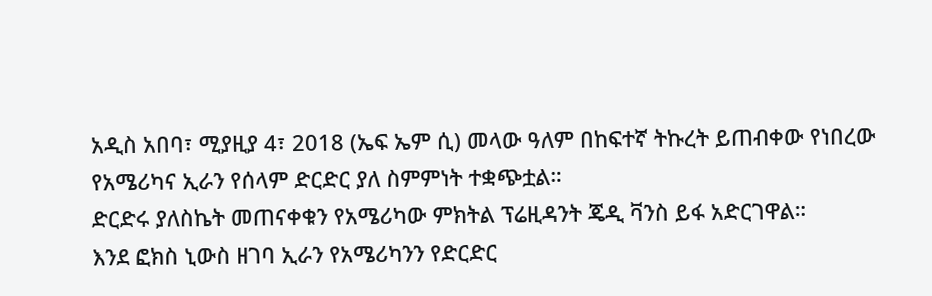አዲስ አበባ፣ ሚያዚያ 4፣ 2018 (ኤፍ ኤም ሲ) መላው ዓለም በከፍተኛ ትኩረት ይጠብቀው የነበረው የአሜሪካና ኢራን የሰላም ድርድር ያለ ስምምነት ተቋጭቷል።
ድርድሩ ያለስኬት መጠናቀቁን የአሜሪካው ምክትል ፕሬዚዳንት ጄዲ ቫንስ ይፋ አድርገዋል።
እንደ ፎክስ ኒውስ ዘገባ ኢራን የአሜሪካንን የድርድር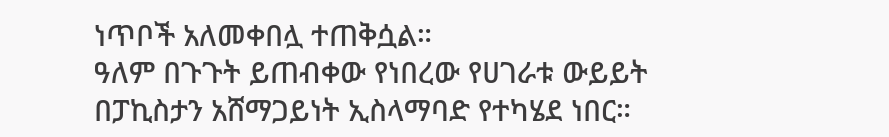ነጥቦች አለመቀበሏ ተጠቅሷል።
ዓለም በጉጉት ይጠብቀው የነበረው የሀገራቱ ውይይት በፓኪስታን አሸማጋይነት ኢስላማባድ የተካሄደ ነበር።